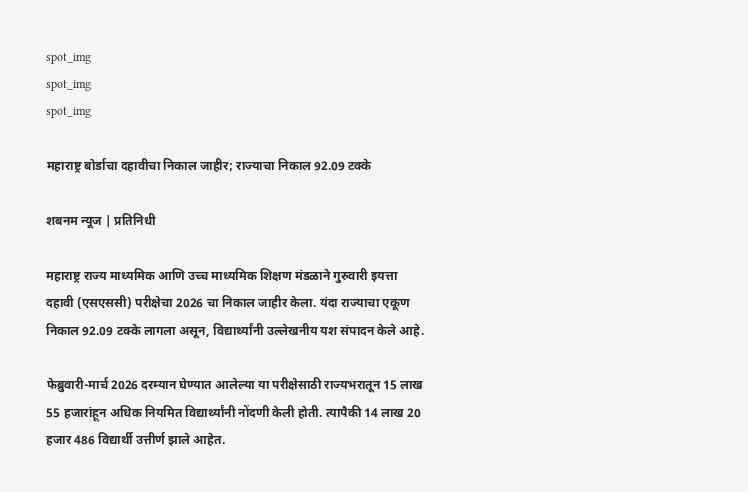spot_img
spot_img
spot_img

महाराष्ट्र बोर्डाचा दहावीचा निकाल जाहीर; राज्याचा निकाल 92.09 टक्के

शबनम न्यूज | प्रतिनिधी

महाराष्ट्र राज्य माध्यमिक आणि उच्च माध्यमिक शिक्षण मंडळाने गुरुवारी इयत्ता दहावी (एसएससी) परीक्षेचा 2026 चा निकाल जाहीर केला. यंदा राज्याचा एकूण निकाल 92.09 टक्के लागला असून, विद्यार्थ्यांनी उल्लेखनीय यश संपादन केले आहे.

फेब्रुवारी-मार्च 2026 दरम्यान घेण्यात आलेल्या या परीक्षेसाठी राज्यभरातून 15 लाख 55 हजारांहून अधिक नियमित विद्यार्थ्यांनी नोंदणी केली होती. त्यापैकी 14 लाख 20 हजार 486 विद्यार्थी उत्तीर्ण झाले आहेत.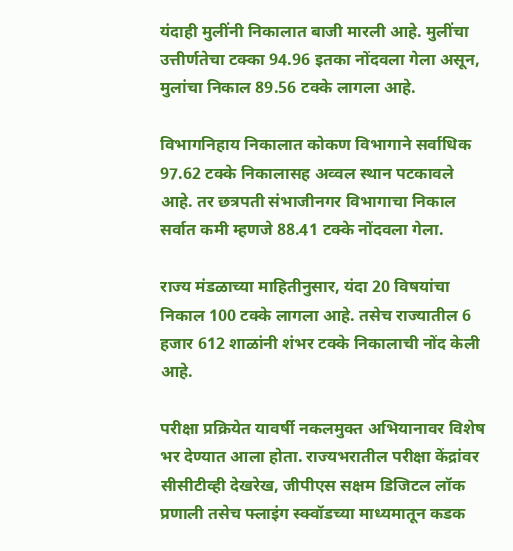यंदाही मुलींनी निकालात बाजी मारली आहे. मुलींचा उत्तीर्णतेचा टक्का 94.96 इतका नोंदवला गेला असून, मुलांचा निकाल 89.56 टक्के लागला आहे.

विभागनिहाय निकालात कोकण विभागाने सर्वाधिक 97.62 टक्के निकालासह अव्वल स्थान पटकावले आहे. तर छत्रपती संभाजीनगर विभागाचा निकाल सर्वात कमी म्हणजे 88.41 टक्के नोंदवला गेला.

राज्य मंडळाच्या माहितीनुसार, यंदा 20 विषयांचा निकाल 100 टक्के लागला आहे. तसेच राज्यातील 6 हजार 612 शाळांनी शंभर टक्के निकालाची नोंद केली आहे.

परीक्षा प्रक्रियेत यावर्षी नकलमुक्त अभियानावर विशेष भर देण्यात आला होता. राज्यभरातील परीक्षा केंद्रांवर सीसीटीव्ही देखरेख, जीपीएस सक्षम डिजिटल लॉक प्रणाली तसेच फ्लाइंग स्क्वॉडच्या माध्यमातून कडक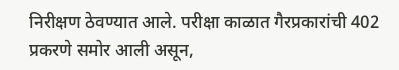निरीक्षण ठेवण्यात आले. परीक्षा काळात गैरप्रकारांची 402 प्रकरणे समोर आली असून,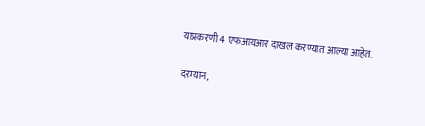याप्रकरणी 4 एफआयआर दाखल करण्यात आल्या आहेत.

दरम्यान,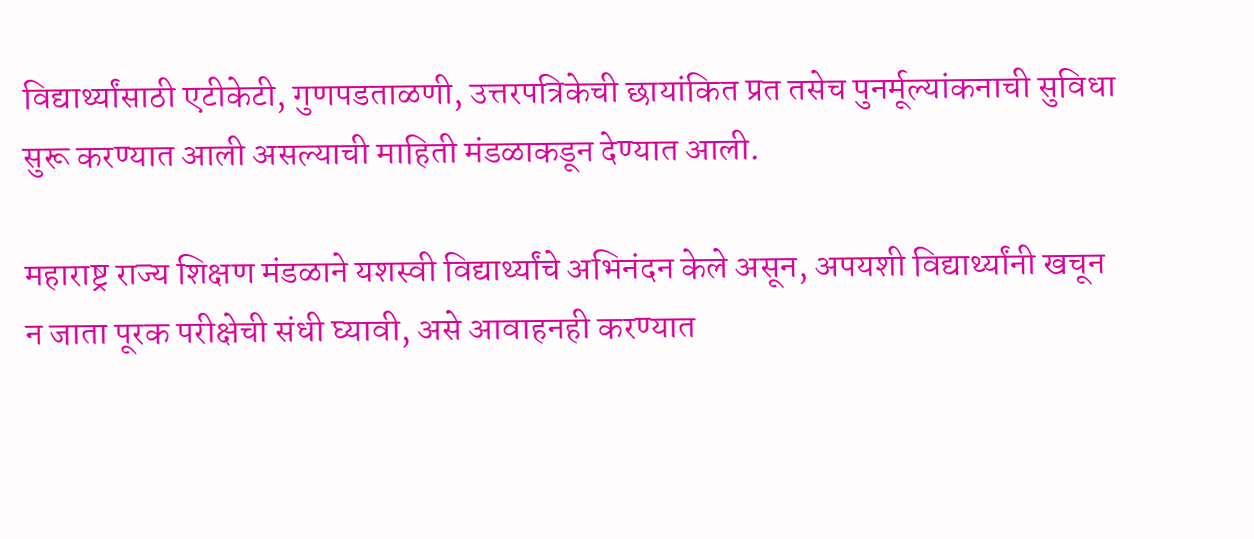विद्यार्थ्यांसाठी एटीकेटी, गुणपडताळणी, उत्तरपत्रिकेची छायांकित प्रत तसेच पुनर्मूल्यांकनाची सुविधा सुरू करण्यात आली असल्याची माहिती मंडळाकडून देण्यात आली.

महाराष्ट्र राज्य शिक्षण मंडळाने यशस्वी विद्यार्थ्यांचे अभिनंदन केले असून, अपयशी विद्यार्थ्यांनी खचून न जाता पूरक परीक्षेची संधी घ्यावी, असे आवाहनही करण्यात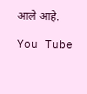आले आहे.

You Tube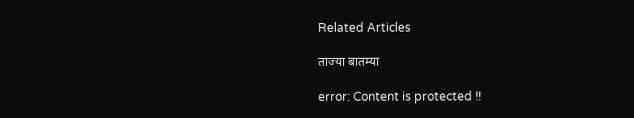Related Articles

ताज्या बातम्या

error: Content is protected !!